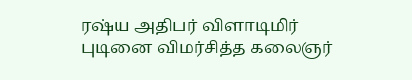ரஷ்ய அதிபர் விளாடிமிர் புடினை விமர்சித்த கலைஞர்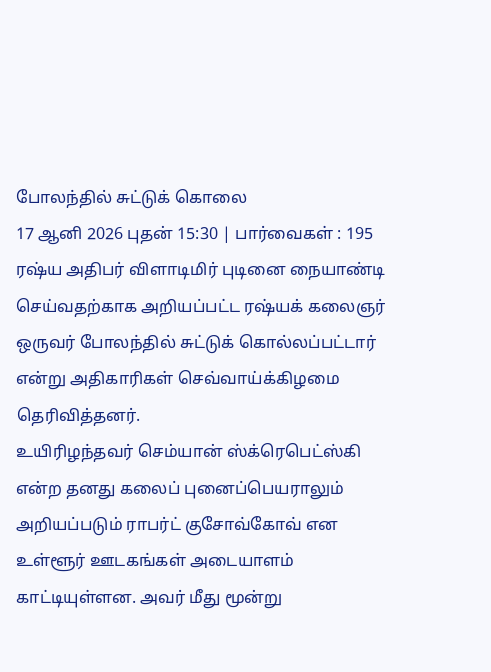போலந்தில் சுட்டுக் கொலை
17 ஆனி 2026 புதன் 15:30 | பார்வைகள் : 195
ரஷ்ய அதிபர் விளாடிமிர் புடினை நையாண்டி செய்வதற்காக அறியப்பட்ட ரஷ்யக் கலைஞர் ஒருவர் போலந்தில் சுட்டுக் கொல்லப்பட்டார் என்று அதிகாரிகள் செவ்வாய்க்கிழமை தெரிவித்தனர்.
உயிரிழந்தவர் செம்யான் ஸ்க்ரெபெட்ஸ்கி என்ற தனது கலைப் புனைப்பெயராலும் அறியப்படும் ராபர்ட் குசோவ்கோவ் என உள்ளூர் ஊடகங்கள் அடையாளம் காட்டியுள்ளன. அவர் மீது மூன்று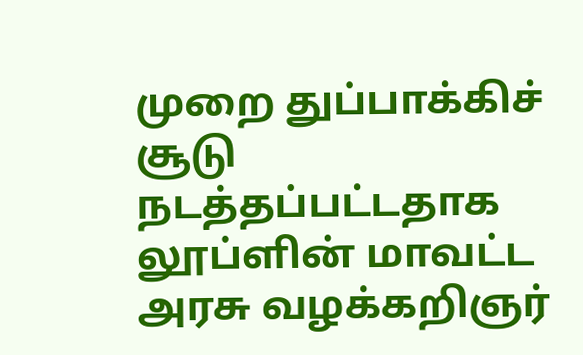முறை துப்பாக்கிச் சூடு நடத்தப்பட்டதாக லூப்ளின் மாவட்ட அரசு வழக்கறிஞர்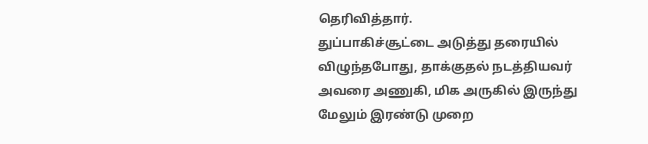தெரிவித்தார்.
துப்பாகிச்சூட்டை அடுத்து தரையில் விழுந்தபோது, தாக்குதல் நடத்தியவர் அவரை அணுகி, மிக அருகில் இருந்து மேலும் இரண்டு முறை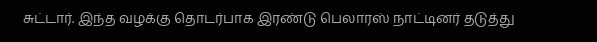சுட்டார். இந்த வழக்கு தொடர்பாக இரண்டு பெலாரஸ் நாட்டினர் தடுத்து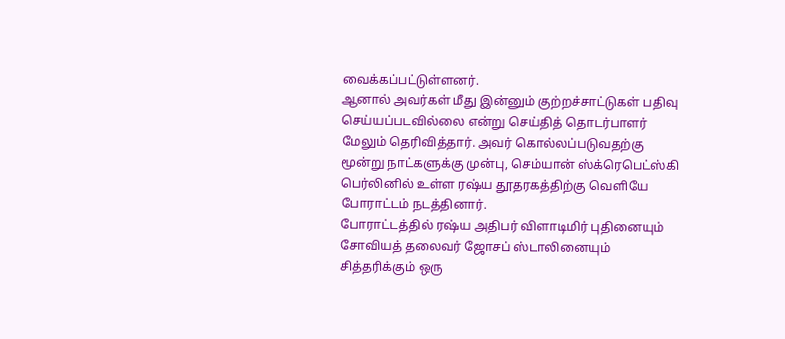வைக்கப்பட்டுள்ளனர்.
ஆனால் அவர்கள் மீது இன்னும் குற்றச்சாட்டுகள் பதிவு செய்யப்படவில்லை என்று செய்தித் தொடர்பாளர் மேலும் தெரிவித்தார். அவர் கொல்லப்படுவதற்கு மூன்று நாட்களுக்கு முன்பு, செம்யான் ஸ்க்ரெபெட்ஸ்கி பெர்லினில் உள்ள ரஷ்ய தூதரகத்திற்கு வெளியே போராட்டம் நடத்தினார்.
போராட்டத்தில் ரஷ்ய அதிபர் விளாடிமிர் புதினையும் சோவியத் தலைவர் ஜோசப் ஸ்டாலினையும் சித்தரிக்கும் ஒரு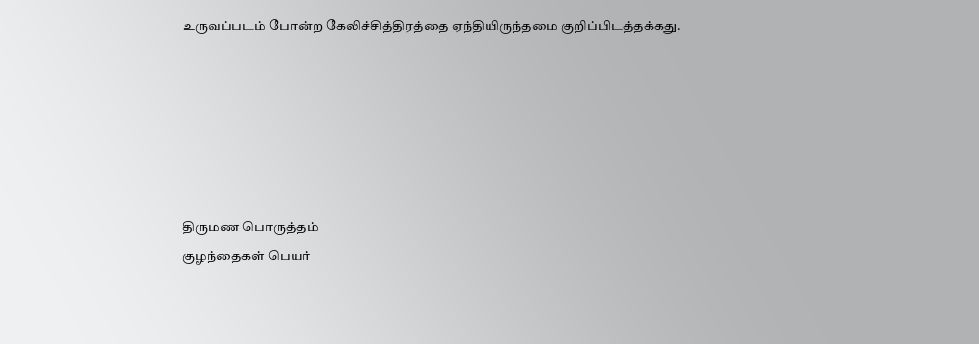உருவப்படம் போன்ற கேலிச்சித்திரத்தை ஏந்தியிருந்தமை குறிப்பிடத்தக்கது.






திருமண பொருத்தம்
குழந்தைகள் பெயர்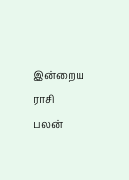இன்றைய ராசி பலன்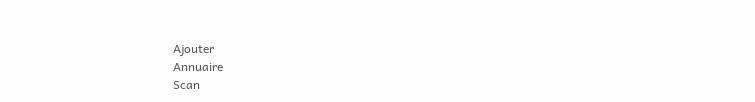Ajouter
Annuaire
Scan